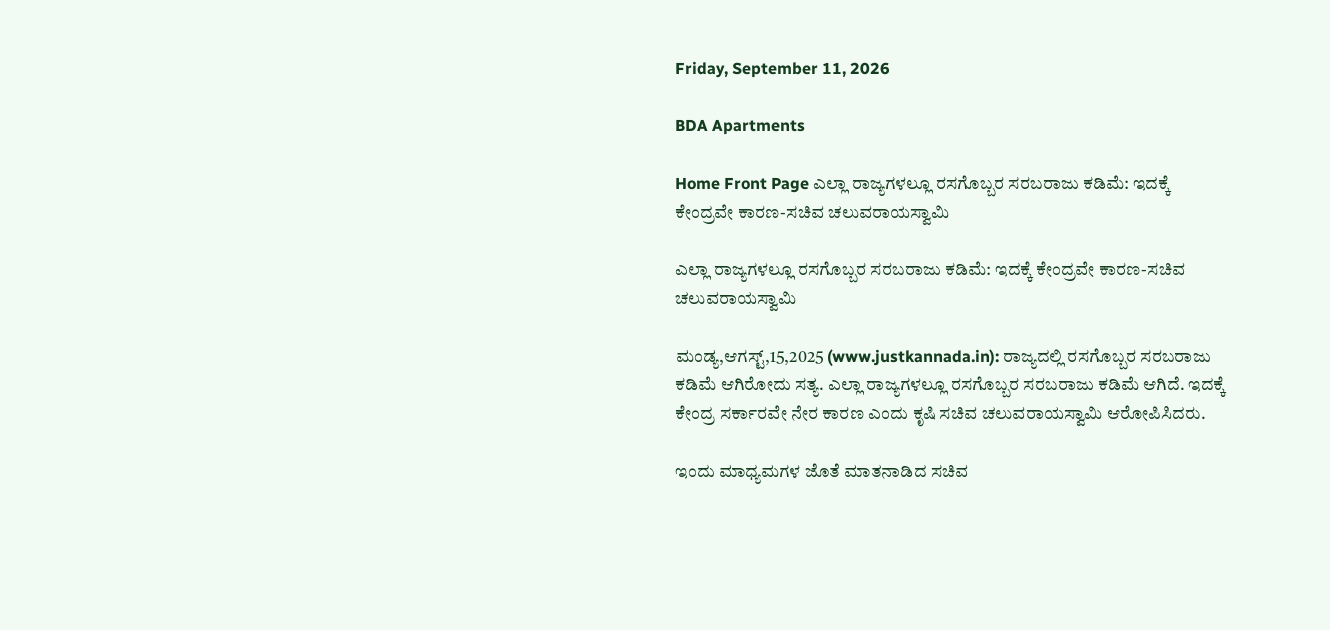Friday, September 11, 2026

BDA Apartments

Home Front Page ಎಲ್ಲಾ ರಾಜ್ಯಗಳಲ್ಲೂ ರಸಗೊಬ್ಬರ ಸರಬರಾಜು ಕಡಿಮೆ: ಇದಕ್ಕೆ ಕೇಂದ್ರವೇ ಕಾರಣ-ಸಚಿವ ಚಲುವರಾಯಸ್ವಾಮಿ

ಎಲ್ಲಾ ರಾಜ್ಯಗಳಲ್ಲೂ ರಸಗೊಬ್ಬರ ಸರಬರಾಜು ಕಡಿಮೆ: ಇದಕ್ಕೆ ಕೇಂದ್ರವೇ ಕಾರಣ-ಸಚಿವ ಚಲುವರಾಯಸ್ವಾಮಿ

ಮಂಡ್ಯ,ಆಗಸ್ಟ್,15,2025 (www.justkannada.in): ರಾಜ್ಯದಲ್ಲಿ ರಸಗೊಬ್ಬರ ಸರಬರಾಜು ಕಡಿಮೆ ಆಗಿರೋದು ಸತ್ಯ. ಎಲ್ಲಾ ರಾಜ್ಯಗಳಲ್ಲೂ ರಸಗೊಬ್ಬರ ಸರಬರಾಜು ಕಡಿಮೆ ಆಗಿದೆ. ಇದಕ್ಕೆ ಕೇಂದ್ರ ಸರ್ಕಾರವೇ ನೇರ ಕಾರಣ ಎಂದು ಕೃಷಿ ಸಚಿವ ಚಲುವರಾಯಸ್ವಾಮಿ ಆರೋಪಿಸಿದರು.

ಇಂದು ಮಾಧ್ಯಮಗಳ ಜೊತೆ ಮಾತನಾಡಿದ ಸಚಿವ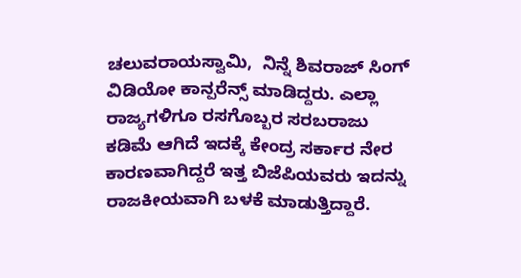ಚಲುವರಾಯಸ್ವಾಮಿ,  ನಿನ್ನೆ ಶಿವರಾಜ್ ಸಿಂಗ್ ವಿಡಿಯೋ ಕಾನ್ಪರೆನ್ಸ್ ಮಾಡಿದ್ದರು. ಎಲ್ಲಾ ರಾಜ್ಯಗಳಿಗೂ ರಸಗೊಬ್ಬರ ಸರಬರಾಜು ಕಡಿಮೆ ಆಗಿದೆ ಇದಕ್ಕೆ ಕೇಂದ್ರ ಸರ್ಕಾರ ನೇರ ಕಾರಣವಾಗಿದ್ದರೆ ಇತ್ತ ಬಿಜೆಪಿಯವರು ಇದನ್ನು ರಾಜಕೀಯವಾಗಿ ಬಳಕೆ ಮಾಡುತ್ತಿದ್ದಾರೆ.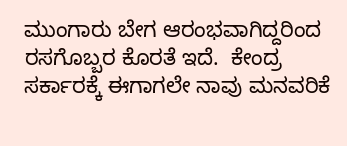ಮುಂಗಾರು ಬೇಗ ಆರಂಭವಾಗಿದ್ದರಿಂದ ರಸಗೊಬ್ಬರ ಕೊರತೆ ಇದೆ.  ಕೇಂದ್ರ ಸರ್ಕಾರಕ್ಕೆ ಈಗಾಗಲೇ ನಾವು ಮನವರಿಕೆ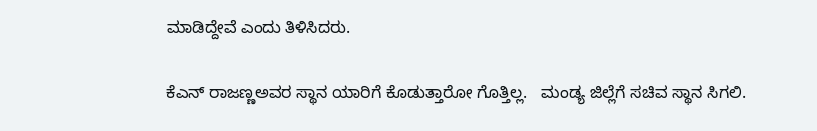ಮಾಡಿದ್ದೇವೆ ಎಂದು ತಿಳಿಸಿದರು.

ಕೆಎನ್ ರಾಜಣ್ಣಅವರ ಸ್ಥಾನ ಯಾರಿಗೆ ಕೊಡುತ್ತಾರೋ ಗೊತ್ತಿಲ್ಲ.   ಮಂಡ್ಯ ಜಿಲ್ಲೆಗೆ ಸಚಿವ ಸ್ಥಾನ ಸಿಗಲಿ.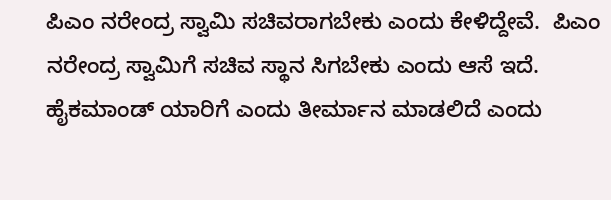ಪಿಎಂ ನರೇಂದ್ರ ಸ್ವಾಮಿ ಸಚಿವರಾಗಬೇಕು ಎಂದು ಕೇಳಿದ್ದೇವೆ.  ಪಿಎಂ ನರೇಂದ್ರ ಸ್ವಾಮಿಗೆ ಸಚಿವ ಸ್ಥಾನ ಸಿಗಬೇಕು ಎಂದು ಆಸೆ ಇದೆ. ಹೈಕಮಾಂಡ್ ಯಾರಿಗೆ ಎಂದು ತೀರ್ಮಾನ ಮಾಡಲಿದೆ ಎಂದು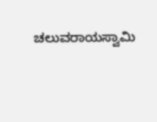ಚಲುವರಾಯಸ್ವಾಮಿ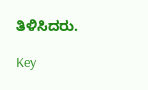ತಿಳಿಸಿದರು.

Key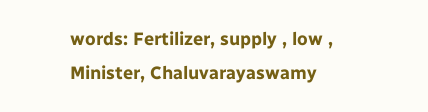words: Fertilizer, supply , low , Minister, Chaluvarayaswamy